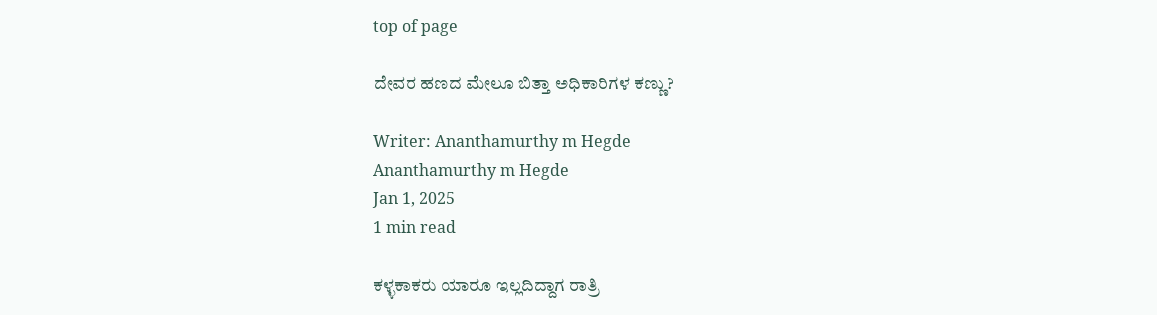top of page

ದೇವರ ಹಣದ ಮೇಲೂ ಬಿತ್ತಾ ಅಧಿಕಾರಿಗಳ ಕಣ್ಣು?

Writer: Ananthamurthy m Hegde
Ananthamurthy m Hegde
Jan 1, 2025
1 min read

ಕಳ್ಳಕಾಕರು ಯಾರೂ ಇಲ್ಲದಿದ್ದಾಗ ರಾತ್ರಿ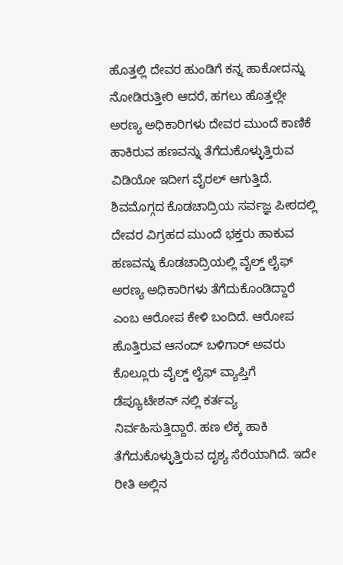ಹೊತ್ತಲ್ಲಿ ದೇವರ ಹುಂಡಿಗೆ ಕನ್ನ ಹಾಕೋದನ್ನು ನೋಡಿರುತ್ತೀರಿ ಆದರೆ, ಹಗಲು ಹೊತ್ತಲ್ಲೇ ಅರಣ್ಯ ಅಧಿಕಾರಿಗಳು ದೇವರ ಮುಂದೆ ಕಾಣಿಕೆ ಹಾಕಿರುವ ಹಣವನ್ನು ತೆಗೆದುಕೊಳ್ಳುತ್ತಿರುವ ವಿಡಿಯೋ ಇದೀಗ ವೈರಲ್ ಆಗುತ್ತಿದೆ. ಶಿವಮೊಗ್ಗದ ಕೊಡಚಾದ್ರಿಯ ಸರ್ವಜ್ಞ ಪೀಠದಲ್ಲಿ ದೇವರ ವಿಗ್ರಹದ ಮುಂದೆ ಭಕ್ತರು ಹಾಕುವ ಹಣವನ್ನು ಕೊಡಚಾದ್ರಿಯಲ್ಲಿ ವೈಲ್ಡ್ ಲೈಫ್ ಅರಣ್ಯ ಅಧಿಕಾರಿಗಳು ತೆಗೆದುಕೊಂಡಿದ್ದಾರೆ ಎಂಬ ಆರೋಪ ಕೇಳಿ ಬಂದಿದೆ. ಆರೋಪ ಹೊತ್ತಿರುವ ಆನಂದ್ ಬಳಿಗಾರ್ ಅವರು ಕೊಲ್ಲೂರು ವೈಲ್ಡ್ ಲೈಫ್ ವ್ಯಾಪ್ತಿಗೆ ಡೆಪ್ಯೂಟೇಶನ್ ನಲ್ಲಿ ಕರ್ತವ್ಯ ನಿರ್ವಹಿಸುತ್ತಿದ್ದಾರೆ. ಹಣ ಲೆಕ್ಕ ಹಾಕಿ ತೆಗೆದುಕೊಳ್ಳುತ್ತಿರುವ ದೃಶ್ಯ ಸೆರೆಯಾಗಿದೆ. ಇದೇ ರೀತಿ ಅಲ್ಲಿನ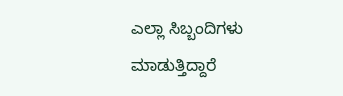ಎಲ್ಲಾ ಸಿಬ್ಬಂದಿಗಳು ಮಾಡುತ್ತಿದ್ದಾರೆ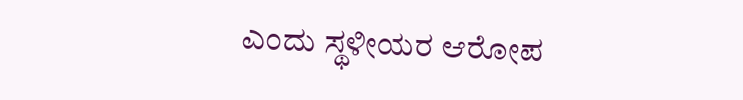ಎಂದು ಸ್ಥಳೀಯರ ಆರೋಪ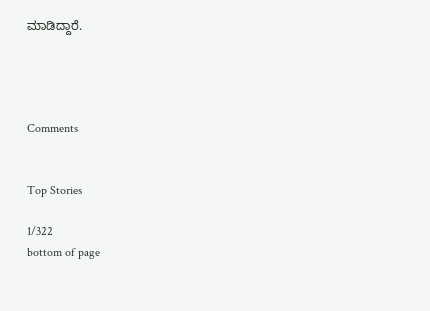ಮಾಡಿದ್ದಾರೆ.




Comments


Top Stories

1/322
bottom of page